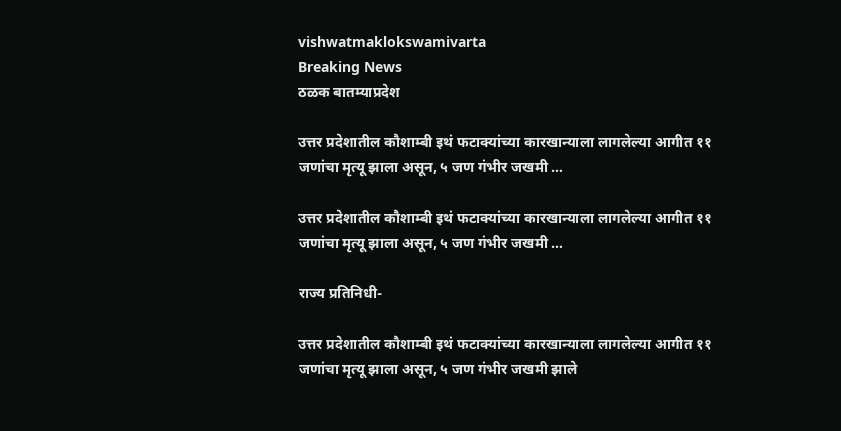vishwatmaklokswamivarta
Breaking News
ठळक बातम्याप्रदेश

उत्तर प्रदेशातील कौशाम्बी इथं फटाक्यांच्या कारखान्याला लागलेल्या आगीत ११ जणांचा मृत्यू झाला असून, ५ जण गंभीर जखमी …

उत्तर प्रदेशातील कौशाम्बी इथं फटाक्यांच्या कारखान्याला लागलेल्या आगीत ११ जणांचा मृत्यू झाला असून, ५ जण गंभीर जखमी …

राज्य प्रतिनिधी-

उत्तर प्रदेशातील कौशाम्बी इथं फटाक्यांच्या कारखान्याला लागलेल्या आगीत ११ जणांचा मृत्यू झाला असून, ५ जण गंभीर जखमी झाले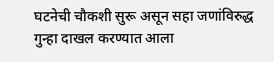घटनेची चौकशी सुरू असून सहा जणांविरुद्ध गुन्हा दाखल करण्यात आला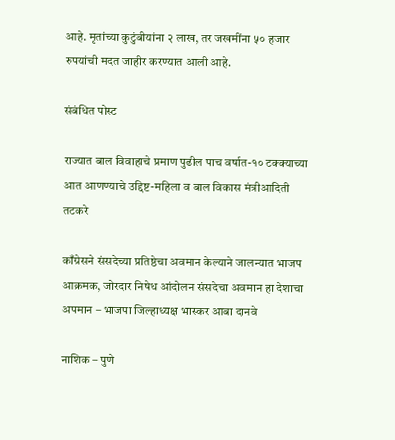आहे. मृतांच्या कुटुंबीयांना २ लाख, तर जखमींना ५० हजार रुपयांची मदत जाहीर करण्यात आली आहे.

संबंधित पोस्ट

राज्यात बाल विवाहाचे प्रमाण पुढील पाच वर्षात-१० टक्क्याच्या आत आणण्याचे उद्दिष्ट-महिला व बाल विकास मंत्रीआदिती तटकरे

काँग्रेसने संसदेच्या प्रतिष्ठेचा अवमान केल्याने जालन्यात भाजप आक्रमक, जोरदार निषेध आंदोलन संसदेचा अवमान हा देशाचा अपमान – भाजपा जिल्हाध्यक्ष भास्कर आबा दानवे

नाशिक – पुणे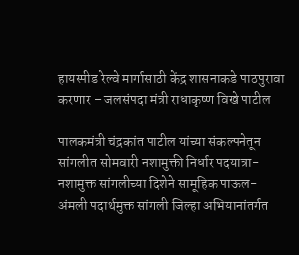हायस्पीड रेल्वे मार्गासाठी केंद्र शासनाकडे पाठपुरावा करणार – जलसंपदा मंत्री राधाकृष्ण विखे पाटील

पालकमंत्री चंद्रकांत पाटील यांच्या संकल्पनेतून सांगलीत सोमवारी नशामुक्ती निर्धार पदयात्रा- नशामुक्त सांगलीच्या दिशेने सामूहिक पाऊल- अंमली पदार्थमुक्त सांगली जिल्हा अभियानांतर्गत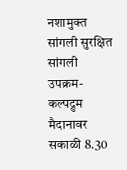नशामुक्त सांगली सुरक्षित सांगली उपक्रम- कल्पद्रुम मैदानावर सकाळी 8.30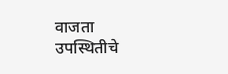वाजता उपस्थितीचे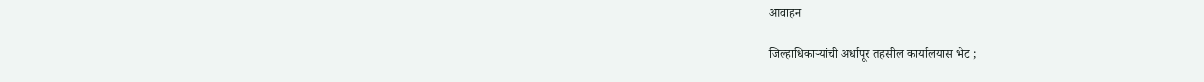आवाहन

जिल्हाधिकाऱ्यांची अर्धापूर तहसील कार्यालयास भेट ;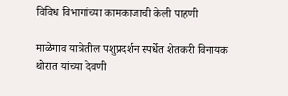विविध विभागांच्या कामकाजाची केली पाहणी

माळेगाव यात्रेतील पशुप्रदर्शन स्पर्धेत शेतकरी विनायक थोरात यांच्या देवणी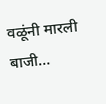वळूंनी मारली बाजी…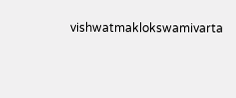vishwatmaklokswamivarta